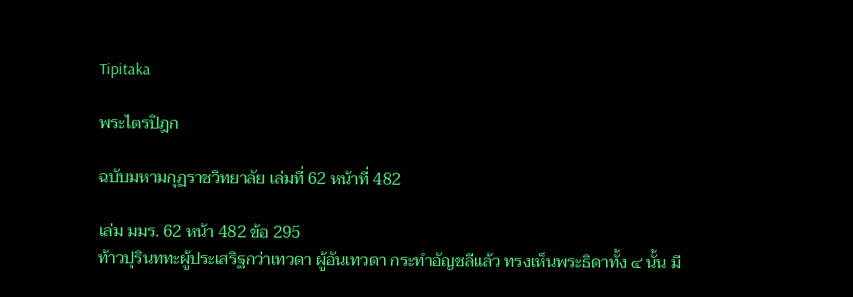Tipitaka

พระไตรปิฎก

ฉบับมหามกุฏราชวิทยาลัย เล่มที่ 62 หน้าที่ 482

เล่ม มมร. 62 หน้า 482 ข้อ 295
ท้าวปุรินททะผู้ประเสริฐกว่าเทวดา ผู้อันเทวดา กระทำอัญชลีแล้ว ทรงเห็นพระธิดาทั้ง ๔ นั้น มี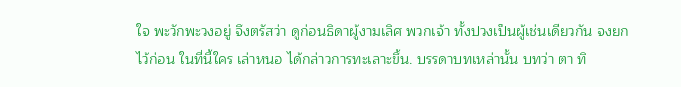ใจ พะวักพะวงอยู่ จึงตรัสว่า ดูก่อนธิดาผู้งามเลิศ พวกเจ้า ทั้งปวงเป็นผู้เช่นเดียวกัน จงยกไว้ก่อน ในที่นี้ใคร เล่าหนอ ได้กล่าวการทะเลาะขึ้น. บรรดาบทเหล่านั้น บทว่า ตา ทิ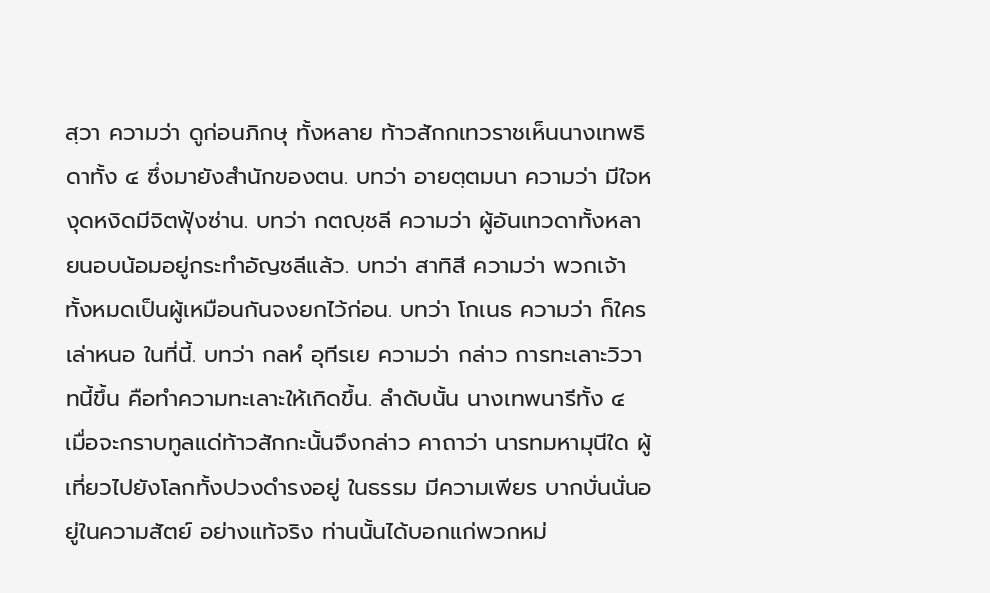สฺวา ความว่า ดูก่อนภิกษุ ทั้งหลาย ท้าวสักกเทวราชเห็นนางเทพธิดาทั้ง ๔ ซึ่งมายังสำนักของตน. บทว่า อายตฺตมนา ความว่า มีใจหงุดหงิดมีจิตฟุ้งซ่าน. บทว่า กตญฺชลี ความว่า ผู้อันเทวดาทั้งหลายนอบน้อมอยู่กระทำอัญชลีแล้ว. บทว่า สาทิสี ความว่า พวกเจ้าทั้งหมดเป็นผู้เหมือนกันจงยกไว้ก่อน. บทว่า โกเนธ ความว่า ก็ใครเล่าหนอ ในที่นี้. บทว่า กลหํ อุทีรเย ความว่า กล่าว การทะเลาะวิวาทนี้ขึ้น คือทำความทะเลาะให้เกิดขึ้น. ลำดับนั้น นางเทพนารีทั้ง ๔ เมื่อจะกราบทูลแด่ท้าวสักกะนั้นจึงกล่าว คาถาว่า นารทมหามุนีใด ผู้เที่ยวไปยังโลกทั้งปวงดำรงอยู่ ในธรรม มีความเพียร บากบั่นนั่นอยู่ในความสัตย์ อย่างแท้จริง ท่านนั้นได้บอกแก่พวกหม่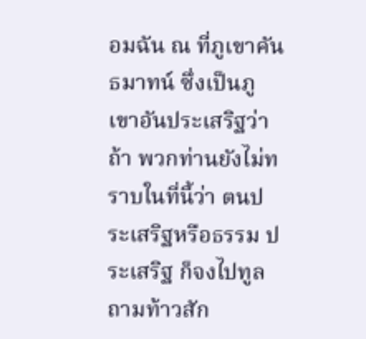อมฉัน ณ ที่ภูเขาคันธมาทน์ ซึ่งเป็นภูเขาอันประเสริฐว่า ถ้า พวกท่านยังไม่ทราบในที่นี้ว่า ตนประเสริฐหรือธรรม ประเสริฐ ก็จงไปทูลถามท้าวสัก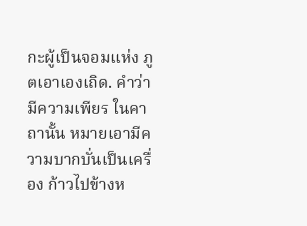กะผู้เป็นจอมแห่ง ภูตเอาเองเถิด. คำว่า มีความเพียร ในคาถานั้น หมายเอามีความบากบั่นเป็นเครื่อง ก้าวไปข้างห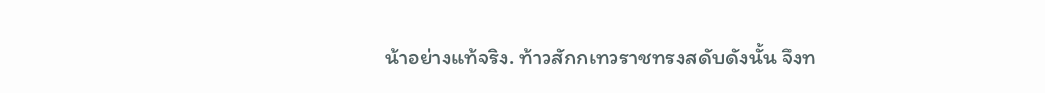น้าอย่างแท้จริง. ท้าวสักกเทวราชทรงสดับดังนั้น จึงท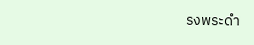รงพระดำ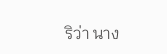ริว่า นาง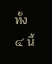ทั้ง ๔ นี้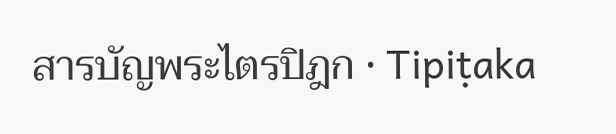สารบัญพระไตรปิฎก · Tipiṭaka